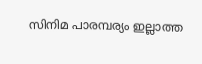സിനിമ പാരമ്പര്യം ഇല്ലാത്ത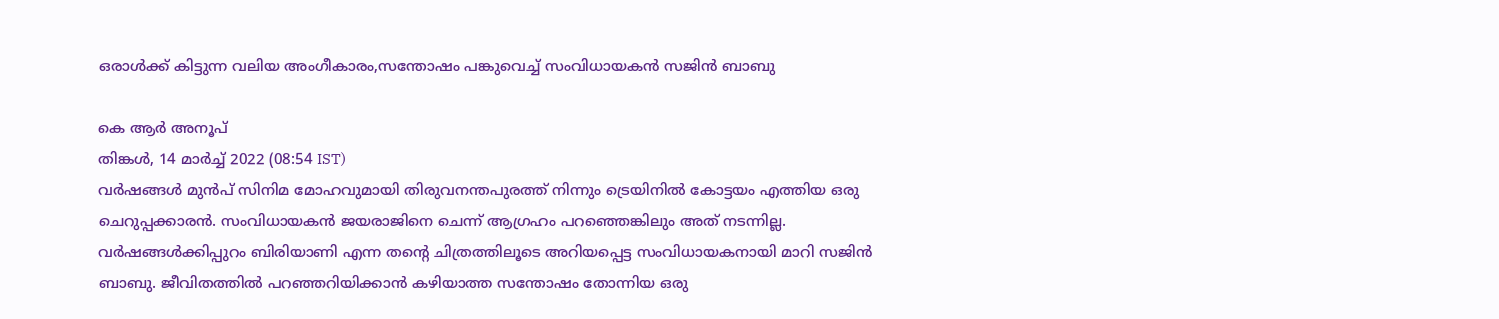ഒരാള്‍ക്ക് കിട്ടുന്ന വലിയ അംഗീകാരം,സന്തോഷം പങ്കുവെച്ച് സംവിധായകന്‍ സജിന്‍ ബാബു

കെ ആര്‍ അനൂപ്
തിങ്കള്‍, 14 മാര്‍ച്ച് 2022 (08:54 IST)
വര്‍ഷങ്ങള്‍ മുന്‍പ് സിനിമ മോഹവുമായി തിരുവനന്തപുരത്ത് നിന്നും ട്രെയിനില്‍ കോട്ടയം എത്തിയ ഒരു ചെറുപ്പക്കാരന്‍. സംവിധായകന്‍ ജയരാജിനെ ചെന്ന് ആഗ്രഹം പറഞ്ഞെങ്കിലും അത് നടന്നില്ല. വര്‍ഷങ്ങള്‍ക്കിപ്പുറം ബിരിയാണി എന്ന തന്റെ ചിത്രത്തിലൂടെ അറിയപ്പെട്ട സംവിധായകനായി മാറി സജിന്‍ ബാബു. ജീവിതത്തില്‍ പറഞ്ഞറിയിക്കാന്‍ കഴിയാത്ത സന്തോഷം തോന്നിയ ഒരു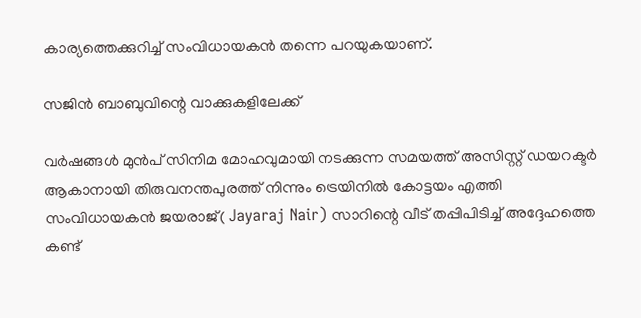കാര്യത്തെക്കുറിച്ച് സംവിധായകന്‍ തന്നെ പറയുകയാണ്.

സജിന്‍ ബാബുവിന്റെ വാക്കുകളിലേക്ക്

വര്‍ഷങ്ങള്‍ മുന്‍പ് സിനിമ മോഹവുമായി നടക്കുന്ന സമയത്ത് അസിസ്റ്റ് ഡയറക്ടര്‍ ആകാനായി തിരുവനന്തപുരത്ത് നിന്നും ട്രെയിനില്‍ കോട്ടയം എത്തി സംവിധായകന്‍ ജയരാജ്( Jayaraj Nair) സാറിന്റെ വീട് തപ്പിപിടിച്ച് അദ്ദേഹത്തെ കണ്ട്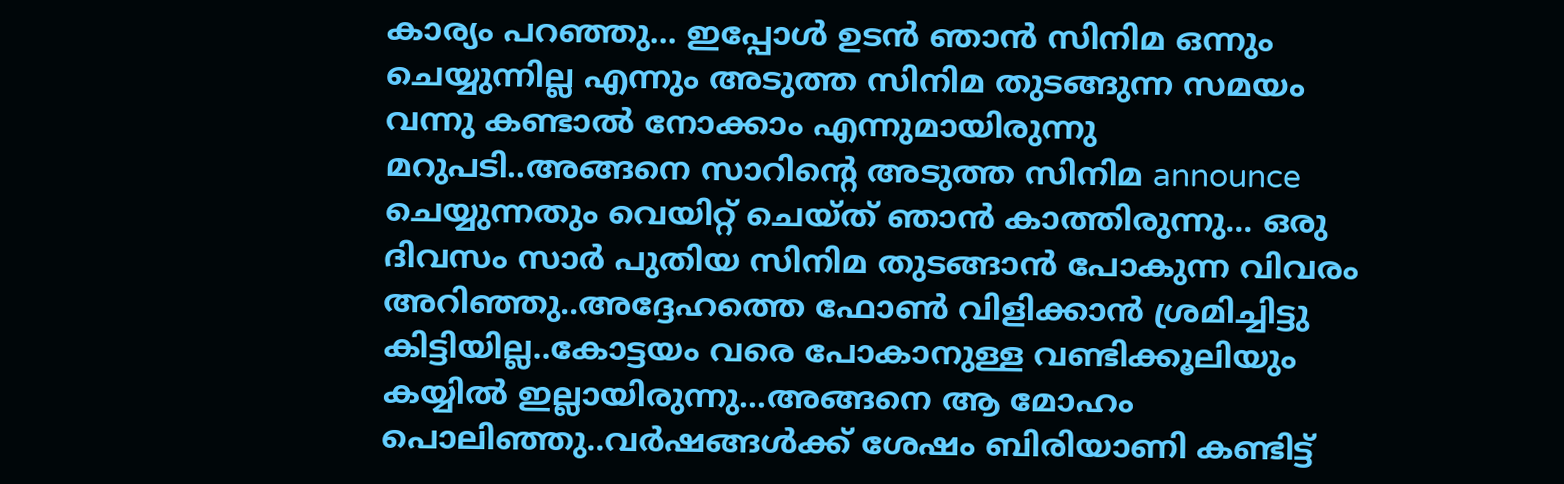കാര്യം പറഞ്ഞു... ഇപ്പോള്‍ ഉടന്‍ ഞാന്‍ സിനിമ ഒന്നും ചെയ്യുന്നില്ല എന്നും അടുത്ത സിനിമ തുടങ്ങുന്ന സമയം വന്നു കണ്ടാല്‍ നോക്കാം എന്നുമായിരുന്നു മറുപടി..അങ്ങനെ സാറിന്റെ അടുത്ത സിനിമ announce ചെയ്യുന്നതും വെയിറ്റ് ചെയ്ത് ഞാന്‍ കാത്തിരുന്നു... ഒരു ദിവസം സാര്‍ പുതിയ സിനിമ തുടങ്ങാന്‍ പോകുന്ന വിവരം അറിഞ്ഞു..അദ്ദേഹത്തെ ഫോണ്‍ വിളിക്കാന്‍ ശ്രമിച്ചിട്ടു കിട്ടിയില്ല..കോട്ടയം വരെ പോകാനുള്ള വണ്ടിക്കൂലിയും കയ്യില്‍ ഇല്ലായിരുന്നു...അങ്ങനെ ആ മോഹം പൊലിഞ്ഞു..വര്‍ഷങ്ങള്‍ക്ക് ശേഷം ബിരിയാണി കണ്ടിട്ട്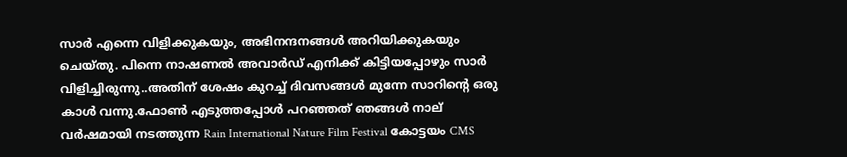സാര്‍ എന്നെ വിളിക്കുകയും, അഭിനന്ദനങ്ങള്‍ അറിയിക്കുകയും ചെയ്തു. പിന്നെ നാഷണല്‍ അവാര്‍ഡ് എനിക്ക് കിട്ടിയപ്പോഴും സാര്‍ വിളിച്ചിരുന്നു..അതിന് ശേഷം കുറച്ച് ദിവസങ്ങള്‍ മുന്നേ സാറിന്റെ ഒരു കാള്‍ വന്നു.ഫോണ്‍ എടുത്തപ്പോള്‍ പറഞ്ഞത് ഞങ്ങള്‍ നാല് വര്‍ഷമായി നടത്തുന്ന Rain International Nature Film Festival കോട്ടയം CMS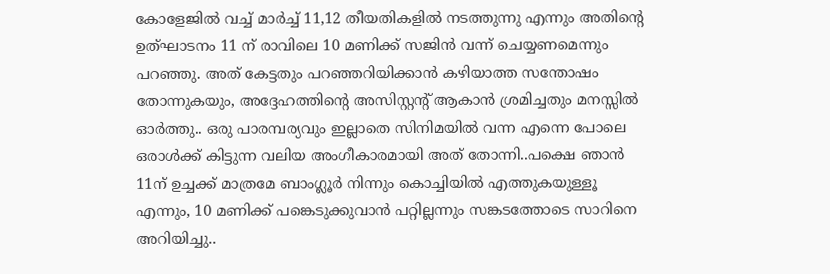കോളേജില്‍ വച്ച് മാര്‍ച്ച് 11,12 തീയതികളില്‍ നടത്തുന്നു എന്നും അതിന്റെ ഉത്ഘാടനം 11 ന് രാവിലെ 10 മണിക്ക് സജിന്‍ വന്ന് ചെയ്യണമെന്നും പറഞ്ഞു. അത് കേട്ടതും പറഞ്ഞറിയിക്കാന്‍ കഴിയാത്ത സന്തോഷം തോന്നുകയും, അദ്ദേഹത്തിന്റെ അസിസ്റ്റന്റ് ആകാന്‍ ശ്രമിച്ചതും മനസ്സില്‍ ഓര്‍ത്തു.. ഒരു പാരമ്പര്യവും ഇല്ലാതെ സിനിമയില്‍ വന്ന എന്നെ പോലെ ഒരാള്‍ക്ക് കിട്ടുന്ന വലിയ അംഗീകാരമായി അത് തോന്നി..പക്ഷെ ഞാന്‍ 11ന് ഉച്ചക്ക് മാത്രമേ ബാംഗ്ലൂര്‍ നിന്നും കൊച്ചിയില്‍ എത്തുകയുള്ളൂ എന്നും, 10 മണിക്ക് പങ്കെടുക്കുവാന്‍ പറ്റില്ലന്നും സങ്കടത്തോടെ സാറിനെ അറിയിച്ചു..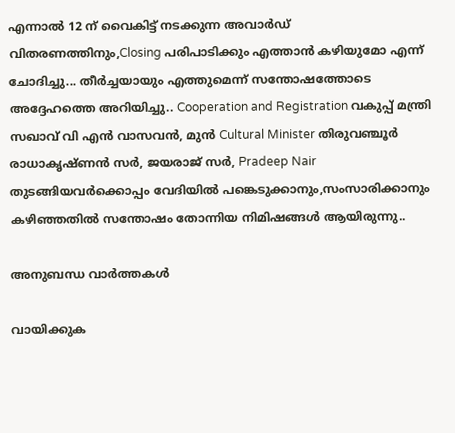എന്നാല്‍ 12 ന് വൈകിട്ട് നടക്കുന്ന അവാര്‍ഡ് വിതരണത്തിനും,Closing പരിപാടിക്കും എത്താന്‍ കഴിയുമോ എന്ന് ചോദിച്ചു... തീര്‍ച്ചയായും എത്തുമെന്ന് സന്തോഷത്തോടെ അദ്ദേഹത്തെ അറിയിച്ചു.. Cooperation and Registration വകുപ്പ് മന്ത്രി സഖാവ് വി എന്‍ വാസവന്‍, മുന്‍ Cultural Minister തിരുവഞ്ചൂര്‍ രാധാകൃഷ്ണന്‍ സര്‍, ജയരാജ് സര്‍, Pradeep Nair തുടങ്ങിയവര്‍ക്കൊപ്പം വേദിയില്‍ പങ്കെടുക്കാനും,സംസാരിക്കാനും കഴിഞ്ഞതില്‍ സന്തോഷം തോന്നിയ നിമിഷങ്ങള്‍ ആയിരുന്നു..

അനുബന്ധ വാര്‍ത്തകള്‍

വായിക്കുക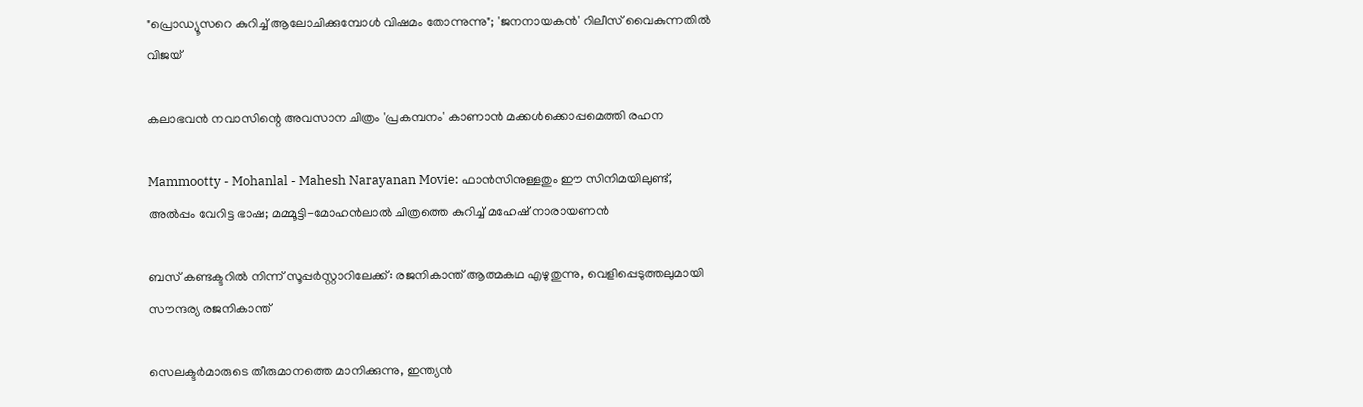"പ്രൊഡ്യൂസറെ കുറിച്ച് ആലോചിക്കുമ്പോൾ വിഷമം തോന്നുന്നു"; 'ജനനായകൻ' റിലീസ് വൈകുന്നതിൽ വിജയ്

കലാഭവൻ നവാസിന്റെ അവസാന ചിത്രം 'പ്രകമ്പനം' കാണാൻ മക്കൾക്കൊപ്പമെത്തി രഹന

Mammootty - Mohanlal - Mahesh Narayanan Movie: ഫാന്‍സിനുള്ളതും ഈ സിനിമയിലുണ്ട്, അല്‍പ്പം വേറിട്ട ഭാഷ; മമ്മൂട്ടി-മോഹന്‍ലാല്‍ ചിത്രത്തെ കുറിച്ച് മഹേഷ് നാരായണന്‍

ബസ് കണ്ടക്ടറിൽ നിന്ന് സൂപ്പർസ്റ്റാറിലേക്ക്: രജനികാന്ത് ആത്മകഥ എഴുതുന്നു, വെളിപ്പെടുത്തലുമായി സൗന്ദര്യ രജനികാന്ത്

സെലക്ടർമാരുടെ തീരുമാനത്തെ മാനിക്കുന്നു, ഇന്ത്യൻ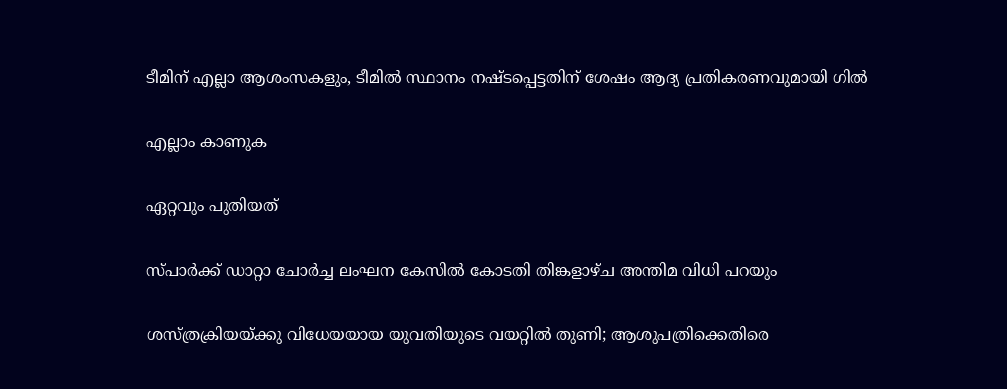ടീമിന് എല്ലാ ആശംസകളും, ടീമിൽ സ്ഥാനം നഷ്ടപ്പെട്ടതിന് ശേഷം ആദ്യ പ്രതികരണവുമായി ഗിൽ

എല്ലാം കാണുക

ഏറ്റവും പുതിയത്

സ്പാര്‍ക്ക് ഡാറ്റാ ചോര്‍ച്ച ലംഘന കേസില്‍ കോടതി തിങ്കളാഴ്ച അന്തിമ വിധി പറയും

ശസ്ത്രക്രിയയ്ക്കു വിധേയയായ യുവതിയുടെ വയറ്റില്‍ തുണി; ആശുപത്രിക്കെതിരെ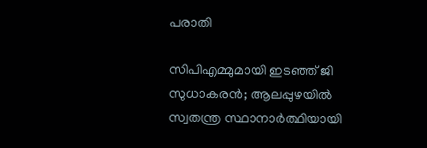പരാതി

സിപിഎമ്മുമായി ഇടഞ്ഞ് ജി സുധാകരന്‍; ആലപ്പുഴയില്‍ സ്വതന്ത്ര സ്ഥാനാര്‍ത്ഥിയായി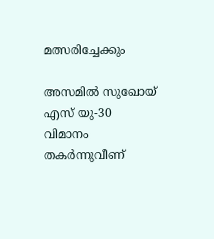മത്സരിച്ചേക്കും

അസമില്‍ സുഖോയ് എസ് യു-30 വിമാനം തകര്‍ന്നുവീണ്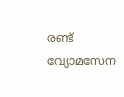രണ്ട് വ്യോമസേന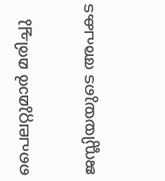പൈലറ്റുമാര്‍ മരിച്ചു

ജസ്ലിയയുടെ അപകട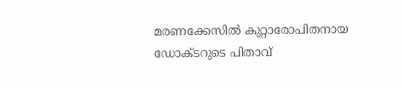മരണക്കേസില്‍ കുറ്റാരോപിതനായ ഡോക്ടറുടെ പിതാവ്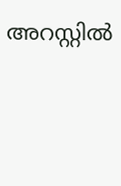അറസ്റ്റില്‍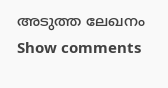അടുത്ത ലേഖനം
Show comments